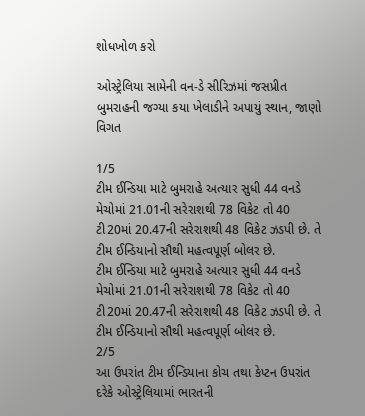શોધખોળ કરો

ઓસ્ટ્રેલિયા સામેની વન-ડે સીરિઝમાં જસપ્રીત બુમરાહની જગ્યા કયા ખેલાડીને અપાયું સ્થાન, જાણો વિગત

1/5
ટીમ ઈન્ડિયા માટે બુમરાહે અત્યાર સુધી 44 વનડે મેચોમાં 21.01ની સરેરાશથી 78 વિકેટ તો 40 ટી20માં 20.47ની સરેરાશથી 48 વિકેટ ઝડપી છે. તે ટીમ ઈન્ડિયાનો સૌથી મહત્વપૂર્ણ બોલર છે.
ટીમ ઈન્ડિયા માટે બુમરાહે અત્યાર સુધી 44 વનડે મેચોમાં 21.01ની સરેરાશથી 78 વિકેટ તો 40 ટી20માં 20.47ની સરેરાશથી 48 વિકેટ ઝડપી છે. તે ટીમ ઈન્ડિયાનો સૌથી મહત્વપૂર્ણ બોલર છે.
2/5
આ ઉપરાંત ટીમ ઈન્ડિયાના કોચ તથા કેપ્ટન ઉપરાંત દરેકે ઓસ્ટ્રેલિયામાં ભારતની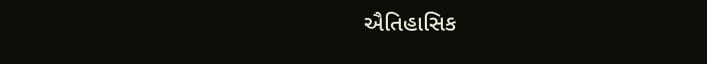ઐતિહાસિક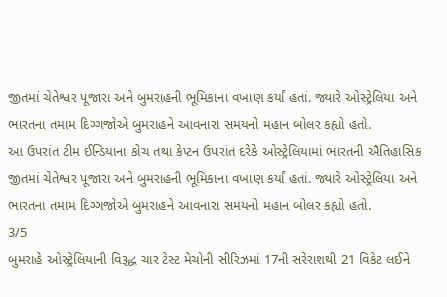જીતમાં ચેતેશ્વર પૂજારા અને બુમરાહની ભૂમિકાના વખાણ કર્યાં હતાં. જ્યારે ઓસ્ટ્રેલિયા અને ભારતના તમામ દિગ્ગજોએ બુમરાહને આવનારા સમયનો મહાન બોલર કહ્યો હતો.
આ ઉપરાંત ટીમ ઈન્ડિયાના કોચ તથા કેપ્ટન ઉપરાંત દરેકે ઓસ્ટ્રેલિયામાં ભારતની ઐતિહાસિક જીતમાં ચેતેશ્વર પૂજારા અને બુમરાહની ભૂમિકાના વખાણ કર્યાં હતાં. જ્યારે ઓસ્ટ્રેલિયા અને ભારતના તમામ દિગ્ગજોએ બુમરાહને આવનારા સમયનો મહાન બોલર કહ્યો હતો.
3/5
બુમરાહે ઓસ્ટ્રેલિયાની વિરૂદ્ધ ચાર ટેસ્ટ મેચોની સીરિઝમાં 17ની સરેરાશથી 21 વિકેટ લઈને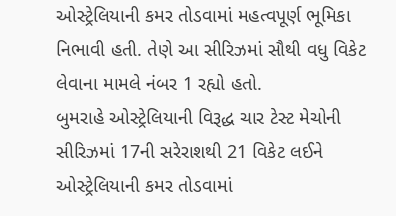ઓસ્ટ્રેલિયાની કમર તોડવામાં મહત્વપૂર્ણ ભૂમિકા નિભાવી હતી. તેણે આ સીરિઝમાં સૌથી વધુ વિકેટ લેવાના મામલે નંબર 1 રહ્યો હતો.
બુમરાહે ઓસ્ટ્રેલિયાની વિરૂદ્ધ ચાર ટેસ્ટ મેચોની સીરિઝમાં 17ની સરેરાશથી 21 વિકેટ લઈને ઓસ્ટ્રેલિયાની કમર તોડવામાં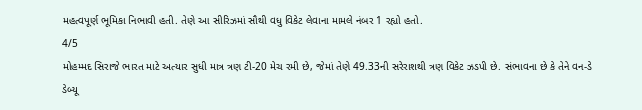મહત્વપૂર્ણ ભૂમિકા નિભાવી હતી. તેણે આ સીરિઝમાં સૌથી વધુ વિકેટ લેવાના મામલે નંબર 1 રહ્યો હતો.
4/5
મોહમ્મદ સિરાજે ભારત માટે અત્યાર સુધી માત્ર ત્રણ ટી-20 મેચ રમી છે, જેમાં તેણે 49.33ની સરેરાશથી ત્રણ વિકેટ ઝડપી છે. સંભાવના છે કે તેને વન-ડે ડેબ્યૂ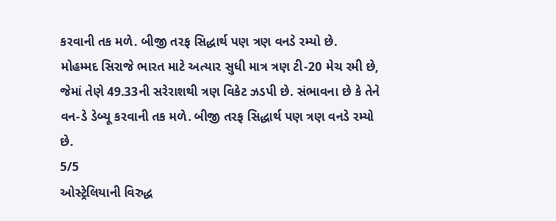કરવાની તક મળે. બીજી તરફ સિદ્ધાર્થ પણ ત્રણ વનડે રમ્યો છે.
મોહમ્મદ સિરાજે ભારત માટે અત્યાર સુધી માત્ર ત્રણ ટી-20 મેચ રમી છે, જેમાં તેણે 49.33ની સરેરાશથી ત્રણ વિકેટ ઝડપી છે. સંભાવના છે કે તેને વન-ડે ડેબ્યૂ કરવાની તક મળે. બીજી તરફ સિદ્ધાર્થ પણ ત્રણ વનડે રમ્યો છે.
5/5
ઓસ્ટ્રેલિયાની વિરુદ્ધ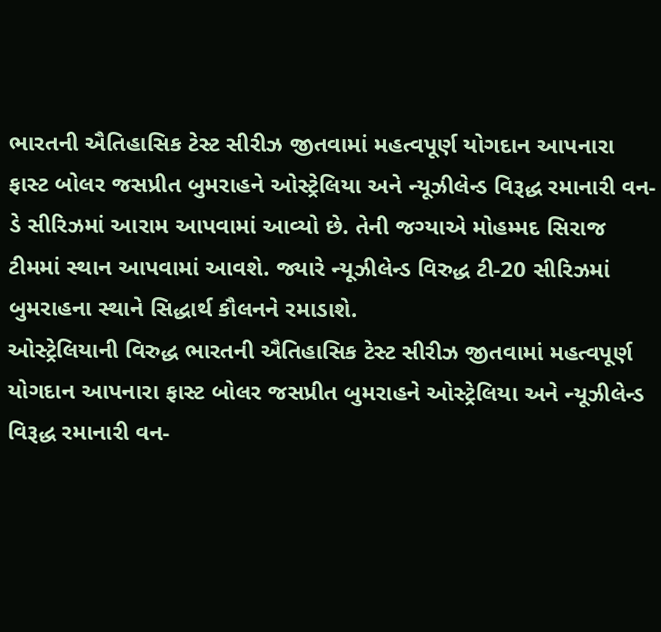ભારતની ઐતિહાસિક ટેસ્ટ સીરીઝ જીતવામાં મહત્વપૂર્ણ યોગદાન આપનારા ફાસ્ટ બોલર જસપ્રીત બુમરાહને ઓસ્ટ્રેલિયા અને ન્યૂઝીલેન્ડ વિરૂદ્ધ રમાનારી વન-ડે સીરિઝમાં આરામ આપવામાં આવ્યો છે. તેની જગ્યાએ મોહમ્મદ સિરાજ ટીમમાં સ્થાન આપવામાં આવશે. જ્યારે ન્યૂઝીલેન્ડ વિરુદ્ધ ટી-20 સીરિઝમાં બુમરાહના સ્થાને સિદ્ધાર્થ કૌલનને રમાડાશે.
ઓસ્ટ્રેલિયાની વિરુદ્ધ ભારતની ઐતિહાસિક ટેસ્ટ સીરીઝ જીતવામાં મહત્વપૂર્ણ યોગદાન આપનારા ફાસ્ટ બોલર જસપ્રીત બુમરાહને ઓસ્ટ્રેલિયા અને ન્યૂઝીલેન્ડ વિરૂદ્ધ રમાનારી વન-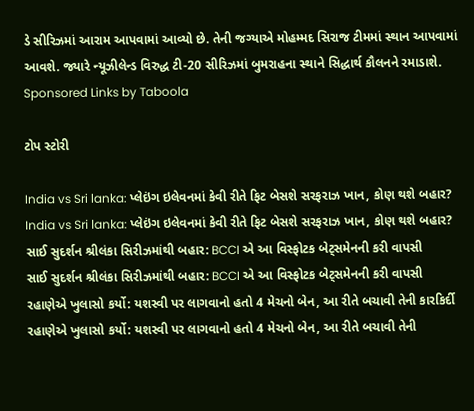ડે સીરિઝમાં આરામ આપવામાં આવ્યો છે. તેની જગ્યાએ મોહમ્મદ સિરાજ ટીમમાં સ્થાન આપવામાં આવશે. જ્યારે ન્યૂઝીલેન્ડ વિરુદ્ધ ટી-20 સીરિઝમાં બુમરાહના સ્થાને સિદ્ધાર્થ કૌલનને રમાડાશે.
Sponsored Links by Taboola

ટોપ સ્ટોરી

India vs Sri lanka: પ્લેઇંગ ઇલેવનમાં કેવી રીતે ફિટ બેસશે સરફરાઝ ખાન, કોણ થશે બહાર?
India vs Sri lanka: પ્લેઇંગ ઇલેવનમાં કેવી રીતે ફિટ બેસશે સરફરાઝ ખાન, કોણ થશે બહાર?
સાઈ સુદર્શન શ્રીલંકા સિરીઝમાંથી બહાર: BCCI એ આ વિસ્ફોટક બેટ્સમેનની કરી વાપસી
સાઈ સુદર્શન શ્રીલંકા સિરીઝમાંથી બહાર: BCCI એ આ વિસ્ફોટક બેટ્સમેનની કરી વાપસી
રહાણેએ ખુલાસો કર્યો: યશસ્વી પર લાગવાનો હતો 4 મેચનો બેન, આ રીતે બચાવી તેની કારકિર્દી
રહાણેએ ખુલાસો કર્યો: યશસ્વી પર લાગવાનો હતો 4 મેચનો બેન, આ રીતે બચાવી તેની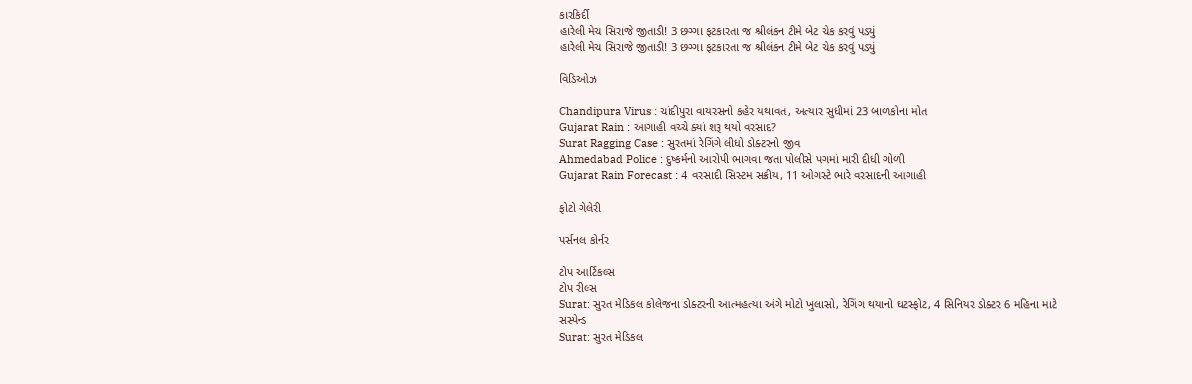કારકિર્દી
હારેલી મેચ સિરાજે જીતાડી! 3 છગ્ગા ફટકારતા જ શ્રીલંકન ટીમે બેટ ચેક કરવું પડ્યું
હારેલી મેચ સિરાજે જીતાડી! 3 છગ્ગા ફટકારતા જ શ્રીલંકન ટીમે બેટ ચેક કરવું પડ્યું

વિડિઓઝ

Chandipura Virus : ચાંદીપુરા વાયરસનો કહેર યથાવત, અત્યાર સુધીમાં 23 બાળકોના મોત
Gujarat Rain : આગાહી વચ્ચે ક્યાં શરૂ થયો વરસાદ?
Surat Ragging Case : સુરતમાં રેગિંગે લીધો ડોક્ટરનો જીવ
Ahmedabad Police : દુષ્કર્મનો આરોપી ભાગવા જતા પોલીસે પગમાં મારી દીધી ગોળી
Gujarat Rain Forecast : 4 વરસાદી સિસ્ટમ સક્રીય, 11 ઓગસ્ટે ભારે વરસાદની આગાહી

ફોટો ગેલેરી

પર્સનલ કોર્નર

ટોપ આર્ટિકલ્સ
ટોપ રીલ્સ
Surat: સુરત મેડિકલ કોલેજના ડોક્ટરની આત્મહત્યા અંગે મોટો ખુલાસો, રેગિંગ થયાનો ઘટસ્ફોટ, 4 સિનિયર ડોક્ટર 6 મહિના માટે સસ્પેન્ડ
Surat: સુરત મેડિકલ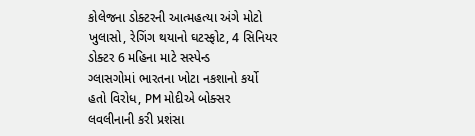કોલેજના ડોક્ટરની આત્મહત્યા અંગે મોટો ખુલાસો, રેગિંગ થયાનો ઘટસ્ફોટ, 4 સિનિયર ડોક્ટર 6 મહિના માટે સસ્પેન્ડ
ગ્લાસગોમાં ભારતના ખોટા નકશાનો કર્યો હતો વિરોધ, PM મોદીએ બોક્સર લવલીનાની કરી પ્રશંસા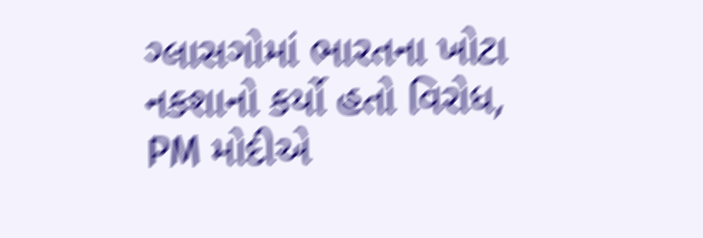ગ્લાસગોમાં ભારતના ખોટા નકશાનો કર્યો હતો વિરોધ, PM મોદીએ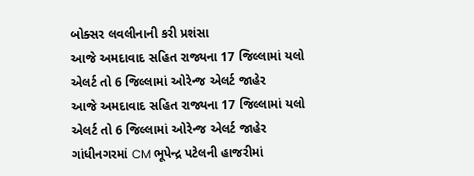બોક્સર લવલીનાની કરી પ્રશંસા
આજે અમદાવાદ સહિત રાજ્યના 17 જિલ્લામાં યલો એલર્ટ તો 6 જિલ્લામાં ઓરેન્જ એલર્ટ જાહેર
આજે અમદાવાદ સહિત રાજ્યના 17 જિલ્લામાં યલો એલર્ટ તો 6 જિલ્લામાં ઓરેન્જ એલર્ટ જાહેર
ગાંધીનગરમાં CM ભૂપેન્દ્ર પટેલની હાજરીમાં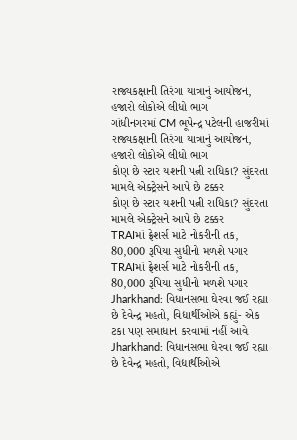રાજ્યકક્ષાની તિરંગા યાત્રાનું આયોજન, હજારો લોકોએ લીધો ભાગ
ગાંધીનગરમાં CM ભૂપેન્દ્ર પટેલની હાજરીમાં રાજ્યકક્ષાની તિરંગા યાત્રાનું આયોજન, હજારો લોકોએ લીધો ભાગ
કોણ છે સ્ટાર યશની પત્ની રાધિકા? સુંદરતા મામલે એક્ટ્રેસને આપે છે ટક્કર
કોણ છે સ્ટાર યશની પત્ની રાધિકા? સુંદરતા મામલે એક્ટ્રેસને આપે છે ટક્કર
TRAIમાં ફ્રેશર્સ માટે નોકરીની તક, 80,000 રૂપિયા સુધીનો મળશે પગાર
TRAIમાં ફ્રેશર્સ માટે નોકરીની તક, 80,000 રૂપિયા સુધીનો મળશે પગાર
Jharkhand: વિધાનસભા ઘેરવા જઈ રહ્યા છે દેવેન્દ્ર મહતો, વિદ્યાર્થીઓએ કહ્યું- એક ટકા પણ સમાધાન કરવામાં નહીં આવે
Jharkhand: વિધાનસભા ઘેરવા જઈ રહ્યા છે દેવેન્દ્ર મહતો, વિદ્યાર્થીઓએ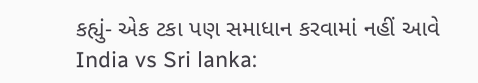કહ્યું- એક ટકા પણ સમાધાન કરવામાં નહીં આવે
India vs Sri lanka: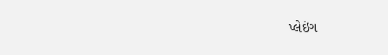પ્લેઇંગ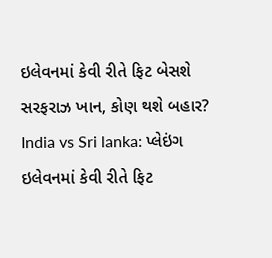ઇલેવનમાં કેવી રીતે ફિટ બેસશે સરફરાઝ ખાન, કોણ થશે બહાર?
India vs Sri lanka: પ્લેઇંગ ઇલેવનમાં કેવી રીતે ફિટ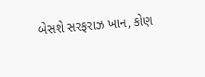બેસશે સરફરાઝ ખાન, કોણ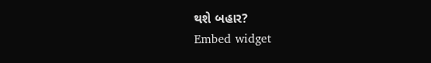થશે બહાર?
Embed widget